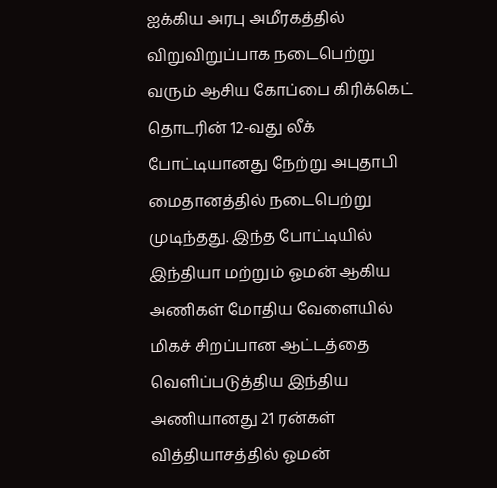ஐக்கிய அரபு அமீரகத்தில் விறுவிறுப்பாக நடைபெற்று வரும் ஆசிய கோப்பை கிரிக்கெட் தொடரின் 12-வது லீக் போட்டியானது நேற்று அபுதாபி மைதானத்தில் நடைபெற்று முடிந்தது. இந்த போட்டியில் இந்தியா மற்றும் ஓமன் ஆகிய அணிகள் மோதிய வேளையில் மிகச் சிறப்பான ஆட்டத்தை வெளிப்படுத்திய இந்திய அணியானது 21 ரன்கள் வித்தியாசத்தில் ஓமன்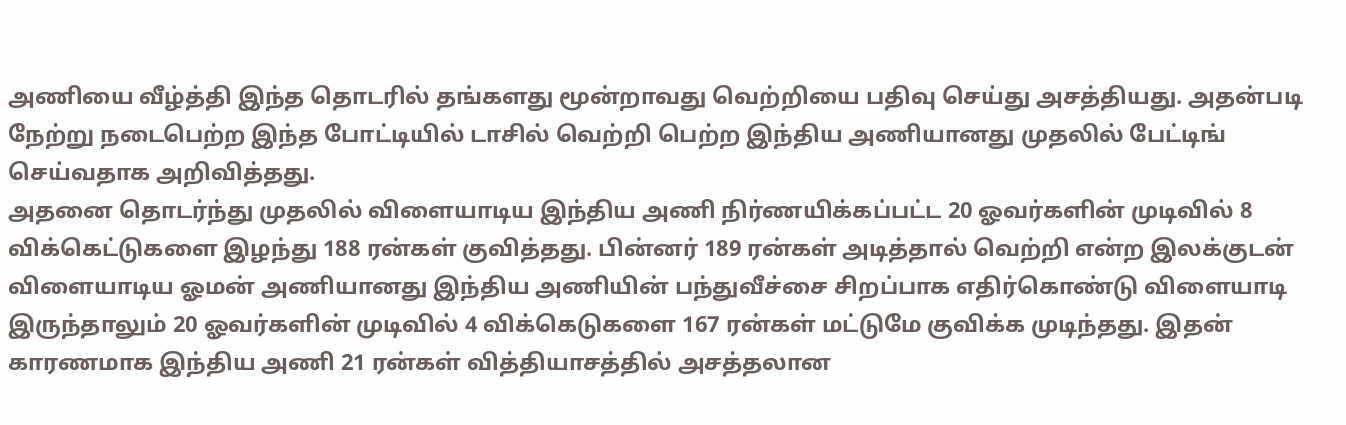அணியை வீழ்த்தி இந்த தொடரில் தங்களது மூன்றாவது வெற்றியை பதிவு செய்து அசத்தியது. அதன்படி நேற்று நடைபெற்ற இந்த போட்டியில் டாசில் வெற்றி பெற்ற இந்திய அணியானது முதலில் பேட்டிங் செய்வதாக அறிவித்தது.
அதனை தொடர்ந்து முதலில் விளையாடிய இந்திய அணி நிர்ணயிக்கப்பட்ட 20 ஓவர்களின் முடிவில் 8 விக்கெட்டுகளை இழந்து 188 ரன்கள் குவித்தது. பின்னர் 189 ரன்கள் அடித்தால் வெற்றி என்ற இலக்குடன் விளையாடிய ஓமன் அணியானது இந்திய அணியின் பந்துவீச்சை சிறப்பாக எதிர்கொண்டு விளையாடி இருந்தாலும் 20 ஓவர்களின் முடிவில் 4 விக்கெடுகளை 167 ரன்கள் மட்டுமே குவிக்க முடிந்தது. இதன் காரணமாக இந்திய அணி 21 ரன்கள் வித்தியாசத்தில் அசத்தலான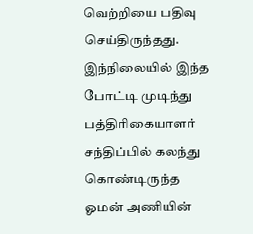வெற்றியை பதிவு செய்திருந்தது.
இந்நிலையில் இந்த போட்டி முடிந்து பத்திரிகையாளர் சந்திப்பில் கலந்து கொண்டிருந்த ஓமன் அணியின்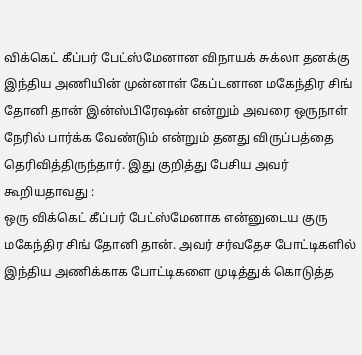விக்கெட் கீப்பர் பேட்ஸ்மேனான விநாயக் சுக்லா தனக்கு இந்திய அணியின் முன்னாள் கேப்டனான மகேந்திர சிங் தோனி தான் இன்ஸ்பிரேஷன் என்றும் அவரை ஒருநாள் நேரில் பார்க்க வேண்டும் என்றும் தனது விருப்பத்தை தெரிவித்திருந்தார். இது குறித்து பேசிய அவர் கூறியதாவது :
ஒரு விக்கெட் கீப்பர் பேட்ஸ்மேனாக என்னுடைய குரு மகேந்திர சிங் தோனி தான். அவர் சர்வதேச போட்டிகளில் இந்திய அணிக்காக போட்டிகளை முடித்துக் கொடுத்த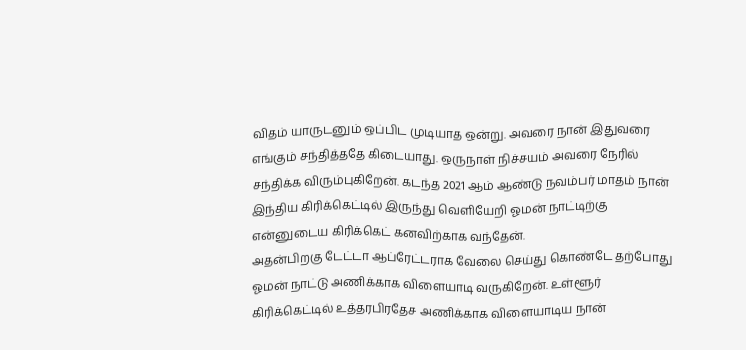விதம் யாருடனும் ஒப்பிட முடியாத ஒன்று. அவரை நான் இதுவரை எங்கும் சந்தித்ததே கிடையாது. ஒருநாள் நிச்சயம் அவரை நேரில் சந்திக்க விரும்புகிறேன். கடந்த 2021 ஆம் ஆண்டு நவம்பர் மாதம் நான் இந்திய கிரிக்கெட்டில் இருந்து வெளியேறி ஓமன் நாட்டிற்கு என்னுடைய கிரிக்கெட் கனவிற்காக வந்தேன்.
அதன்பிறகு டேட்டா ஆப்ரேட்டராக வேலை செய்து கொண்டே தற்போது ஓமன் நாட்டு அணிக்காக விளையாடி வருகிறேன். உள்ளூர் கிரிக்கெட்டில் உத்தரபிரதேச அணிக்காக விளையாடிய நான்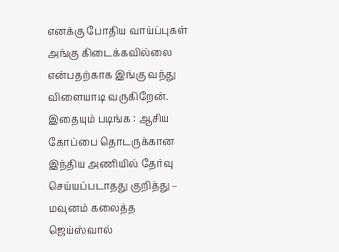எனக்கு போதிய வாய்ப்புகள் அங்கு கிடைக்கவில்லை என்பதற்காக இங்கு வந்து விளையாடி வருகிறேன்.
இதையும் படிங்க : ஆசிய கோப்பை தொடருக்கான இந்திய அணியில் தேர்வு செய்யப்படாதது குறித்து – மவுனம் கலைத்த ஜெய்ஸ்வால்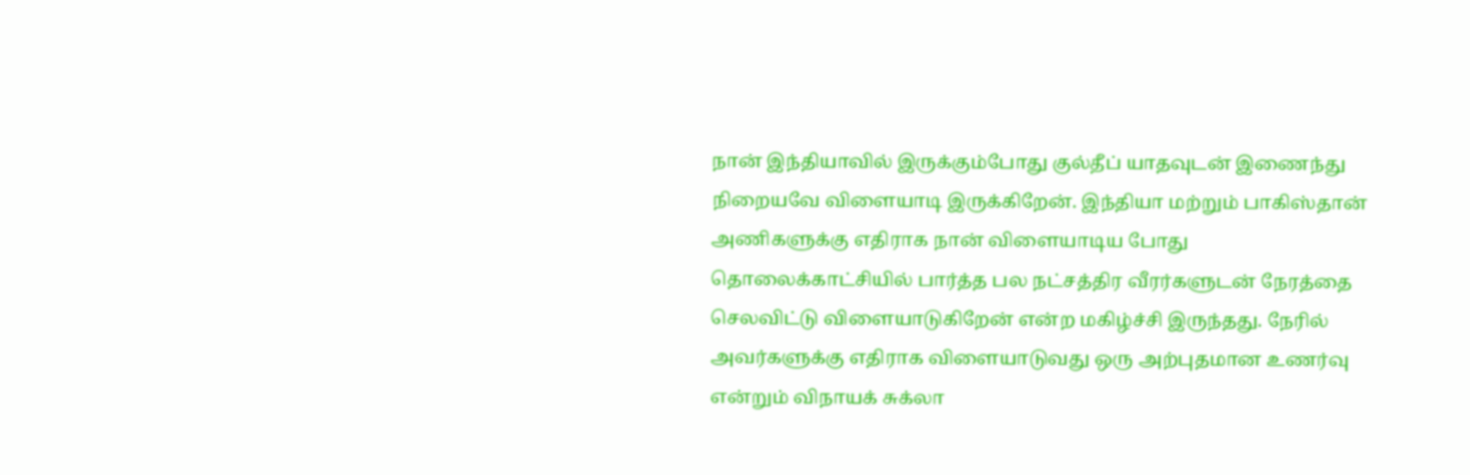நான் இந்தியாவில் இருக்கும்போது குல்தீப் யாதவுடன் இணைந்து நிறையவே விளையாடி இருக்கிறேன். இந்தியா மற்றும் பாகிஸ்தான் அணிகளுக்கு எதிராக நான் விளையாடிய போது தொலைக்காட்சியில் பார்த்த பல நட்சத்திர வீரர்களுடன் நேரத்தை செலவிட்டு விளையாடுகிறேன் என்ற மகிழ்ச்சி இருந்தது. நேரில் அவர்களுக்கு எதிராக விளையாடுவது ஒரு அற்புதமான உணர்வு என்றும் விநாயக் சுக்லா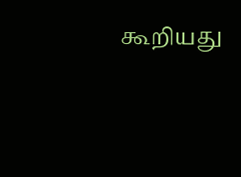கூறியது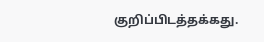குறிப்பிடத்தக்கது.